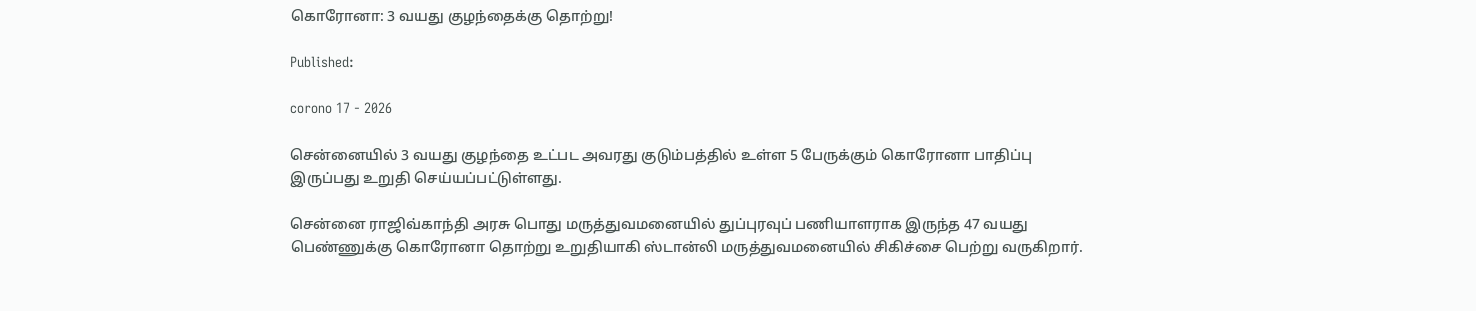கொரோனா: 3 வயது குழந்தைக்கு தொற்று!

Published:

corono 17 - 2026

சென்னையில் 3 வயது குழந்தை உட்பட அவரது குடும்பத்தில் உள்ள 5 பேருக்கும் கொரோனா பாதிப்பு இருப்பது உறுதி செய்யப்பட்டுள்ளது.

சென்னை ராஜிவ்காந்தி அரசு பொது மருத்துவமனையில் துப்புரவுப் பணியாளராக இருந்த 47 வயது பெண்ணுக்கு கொரோனா தொற்று உறுதியாகி ஸ்டான்லி மருத்துவமனையில் சிகிச்சை பெற்று வருகிறார்.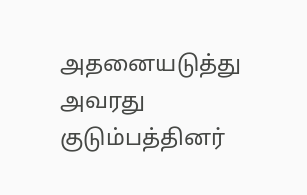அதனையடுத்து அவரது குடும்பத்தினர்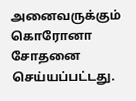அனைவருக்கும் கொரோனா சோதனை செய்யப்பட்டது.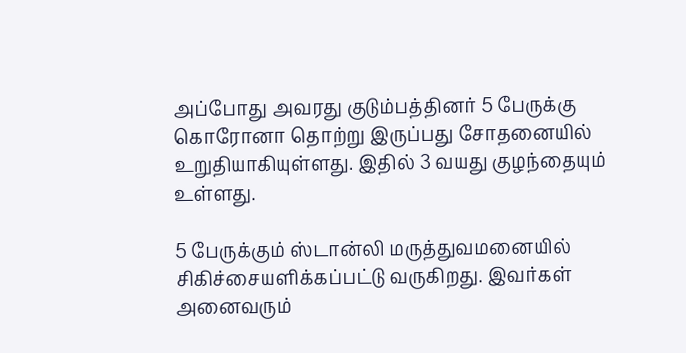அப்போது அவரது குடும்பத்தினர் 5 பேருக்கு கொரோனா தொற்று இருப்பது சோதனையில் உறுதியாகியுள்ளது. இதில் 3 வயது குழந்தையும் உள்ளது.

5 பேருக்கும் ஸ்டான்லி மருத்துவமனையில் சிகிச்சையளிக்கப்பட்டு வருகிறது. இவர்கள் அனைவரும்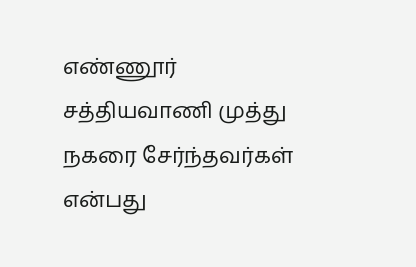எண்ணூர் சத்தியவாணி முத்து நகரை சேர்ந்தவர்கள் என்பது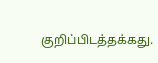குறிப்பிடத்தக்கது.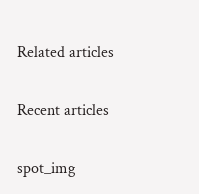Related articles

Recent articles

spot_img